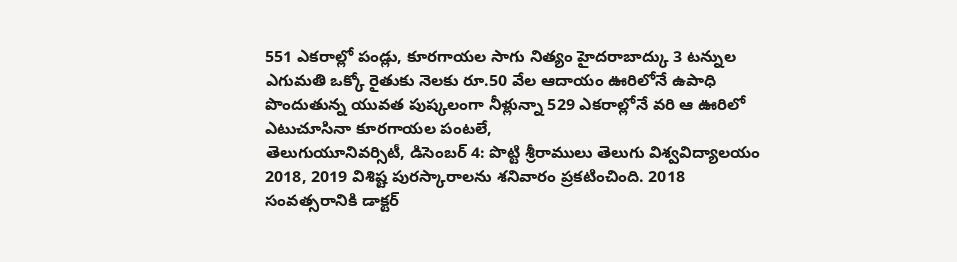551 ఎకరాల్లో పండ్లు, కూరగాయల సాగు నిత్యం హైదరాబాద్కు 3 టన్నుల ఎగుమతి ఒక్కో రైతుకు నెలకు రూ.50 వేల ఆదాయం ఊరిలోనే ఉపాధి పొందుతున్న యువత పుష్కలంగా నీళ్లున్నా 529 ఎకరాల్లోనే వరి ఆ ఊరిలో ఎటుచూసినా కూరగాయల పంటలే,
తెలుగుయూనివర్సిటీ, డిసెంబర్ 4: పొట్టి శ్రీరాములు తెలుగు విశ్వవిద్యాలయం 2018, 2019 విశిష్ట పురస్కారాలను శనివారం ప్రకటించింది. 2018 సంవత్సరానికి డాక్టర్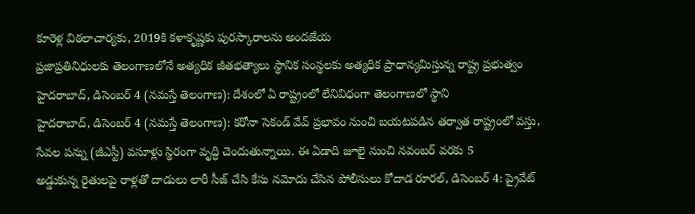కూరెళ్ల విఠలాచార్యకు, 2019కి కళాకృష్ణకు పురస్కారాలను అందజేయ
ప్రజాప్రతినిధులకు తెలంగాణలోనే అత్యధిక జీతభత్యాలు స్థానిక సంస్థలకు అత్యధిక ప్రాధాన్యమిస్తున్న రాష్ట్ర ప్రభుత్వం హైదరాబాద్, డిసెంబర్ 4 (నమస్తే తెలంగాణ): దేశంలో ఏ రాష్ట్రంలో లేనివిధంగా తెలంగాణలో స్థాని
హైదరాబాద్, డిసెంబర్ 4 (నమస్తే తెలంగాణ): కరోనా సెకండ్ వేవ్ ప్రభావం నుంచి బయటపడిన తర్వాత రాష్ట్రంలో వస్తు, సేవల పన్ను (జీఎస్టీ) వసూళ్లు స్థిరంగా వృద్ధి చెందుతున్నాయి. ఈ ఏడాది జూలై నుంచి నవంబర్ వరకు 5
అడ్డుకున్న రైతులపై రాళ్లతో దాడులు లారీ సీజ్ చేసి కేసు నమోదు చేసిన పోలీసులు కోదాడ రూరల్, డిసెంబర్ 4: ప్రైవేట్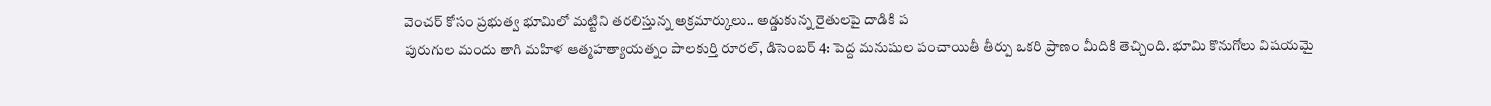వెంచర్ కోసం ప్రభుత్వ భూమిలో మట్టిని తరలిస్తున్న అక్రమార్కులు.. అడ్డుకున్న రైతులపై దాడికి ప
పురుగుల మందు తాగి మహిళ ఆత్మహత్యాయత్నం పాలకుర్తి రూరల్, డిసెంబర్ 4: పెద్ద మనుషుల పంచాయితీ తీర్పు ఒకరి ప్రాణం మీదికి తెచ్చింది. భూమి కొనుగోలు విషయమై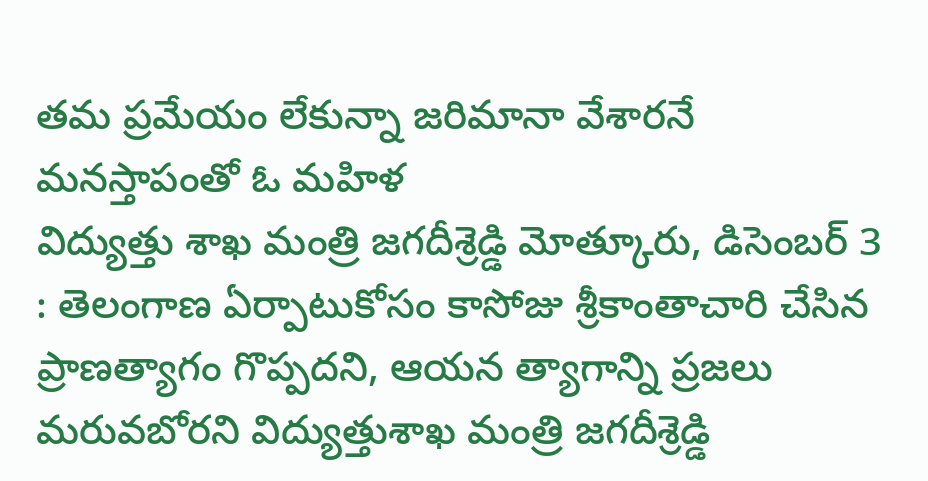తమ ప్రమేయం లేకున్నా జరిమానా వేశారనే మనస్తాపంతో ఓ మహిళ
విద్యుత్తు శాఖ మంత్రి జగదీశ్రెడ్డి మోత్కూరు, డిసెంబర్ 3 : తెలంగాణ ఏర్పాటుకోసం కాసోజు శ్రీకాంతాచారి చేసిన ప్రాణత్యాగం గొప్పదని, ఆయన త్యాగాన్ని ప్రజలు మరువబోరని విద్యుత్తుశాఖ మంత్రి జగదీశ్రెడ్డి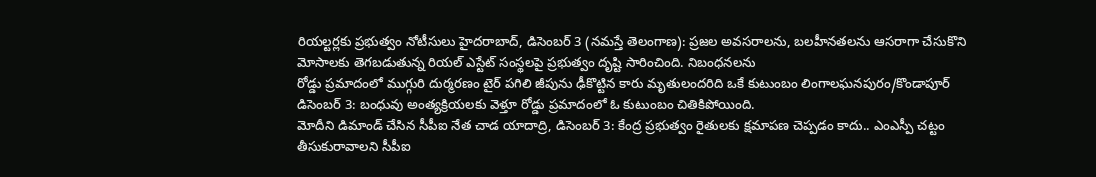రియల్టర్లకు ప్రభుత్వం నోటీసులు హైదరాబాద్, డిసెంబర్ 3 (నమస్తే తెలంగాణ): ప్రజల అవసరాలను, బలహీనతలను ఆసరాగా చేసుకొని మోసాలకు తెగబడుతున్న రియల్ ఎస్టేట్ సంస్థలపై ప్రభుత్వం దృష్టి సారించింది. నిబంధనలను
రోడ్డు ప్రమాదంలో ముగ్గురి దుర్మరణం టైర్ పగిలి జీపును ఢీకొట్టిన కారు మృతులందరిది ఒకే కుటుంబం లింగాలఘనపురం/కొండాపూర్ డిసెంబర్ 3: బంధువు అంత్యక్రియలకు వెళ్తూ రోడ్డు ప్రమాదంలో ఓ కుటుంబం చితికిపోయింది.
మోదీని డిమాండ్ చేసిన సీపీఐ నేత చాడ యాదాద్రి, డిసెంబర్ 3: కేంద్ర ప్రభుత్వం రైతులకు క్షమాపణ చెప్పడం కాదు.. ఎంఎస్పీ చట్టం తీసుకురావాలని సీపీఐ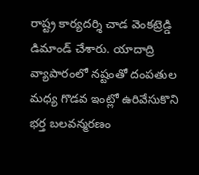రాష్ట్ర కార్యదర్శి చాడ వెంకట్రెడ్డి డిమాండ్ చేశారు. యాదాద్రి
వ్యాపారంలో నష్టంతో దంపతుల మధ్య గొడవ ఇంట్లో ఉరివేసుకొని భర్త బలవన్మరణం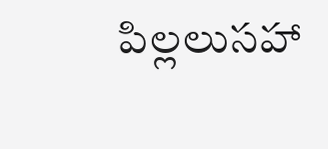పిల్లలుసహా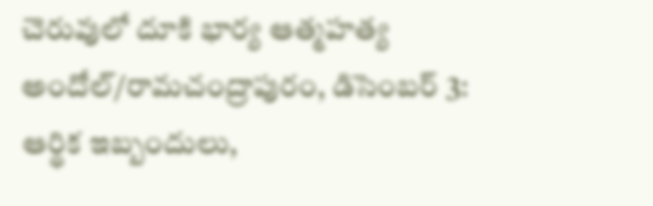చెరువులో దూకి భార్య ఆత్మహత్య అందోల్/రామచంద్రాపురం, డిసెంబర్ 3: ఆర్థిక ఇబ్బందులు,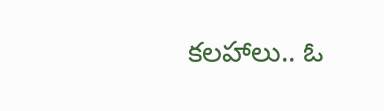కలహాలు.. ఓ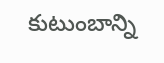కుటుంబాన్ని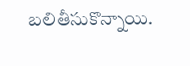బలితీసుకొన్నాయి.